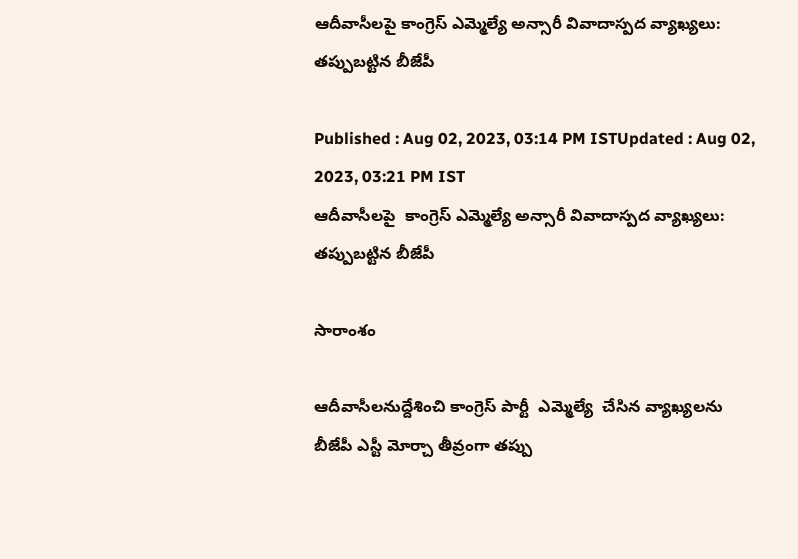ఆదీవాసీలపై కాంగ్రెస్ ఎమ్మెల్యే అన్సారీ వివాదాస్పద వ్యాఖ్యలు: తప్పుబట్టిన బీజేపీ

Published : Aug 02, 2023, 03:14 PM ISTUpdated : Aug 02, 2023, 03:21 PM IST
ఆదీవాసీలపై  కాంగ్రెస్ ఎమ్మెల్యే అన్సారీ వివాదాస్పద వ్యాఖ్యలు: తప్పుబట్టిన బీజేపీ

సారాంశం

ఆదీవాసీలనుద్దేశించి కాంగ్రెస్ పార్టీ  ఎమ్మెల్యే  చేసిన వ్యాఖ్యలను బీజేపీ ఎస్టీ మోర్చా తీవ్రంగా తప్పు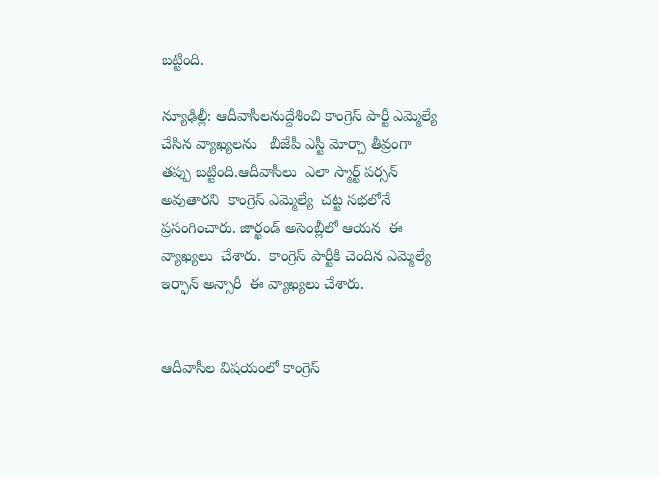బట్టింది.

న్యూఢిల్లీ: ఆదీవాసీలనుద్దేశించి కాంగ్రెస్ పార్టీ ఎమ్మెల్యే చేసిన వ్యాఖ్యలను   బీజేపీ ఎస్టీ మోర్చా తీవ్రంగా తప్పు బట్టింది.ఆదీవాసీలు  ఎలా స్మార్ట్ పర్సన్ అవుతారని  కాంగ్రెస్ ఎమ్మెల్యే  చట్ట సభలోనే  ప్రసంగించారు. జార్ఖండ్ అసెంబ్లీలో ఆయన  ఈ వ్యాఖ్యలు  చేశారు.  కాంగ్రెస్ పార్టీకి చెందిన ఎమ్మెల్యే  ఇర్ఫాన్ అన్సారీ  ఈ వ్యాఖ్యలు చేశారు.


ఆదీవాసీల విషయంలో కాంగ్రెస్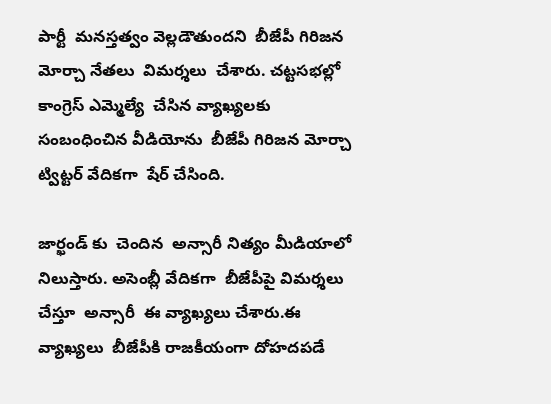పార్టీ  మనస్తత్వం వెల్లడౌతుందని  బీజేపీ గిరిజన మోర్చా నేతలు  విమర్శలు  చేశారు. చట్టసభల్లో కాంగ్రెస్ ఎమ్మెల్యే  చేసిన వ్యాఖ్యలకు సంబంధించిన వీడియోను  బీజేపీ గిరిజన మోర్చా  ట్విట్టర్ వేదికగా  షేర్ చేసింది.

జార్ఖండ్ కు  చెందిన  అన్సారీ నిత్యం మీడియాలో  నిలుస్తారు. అసెంబ్లీ వేదికగా  బీజేపీపై విమర్శలు  చేస్తూ  అన్సారీ  ఈ వ్యాఖ్యలు చేశారు.ఈ వ్యాఖ్యలు  బీజేపీకి రాజకీయంగా దోహదపడే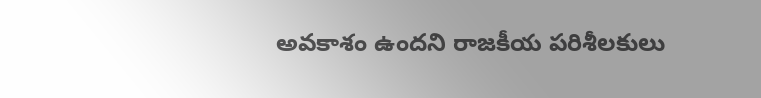అవకాశం ఉందని రాజకీయ పరిశీలకులు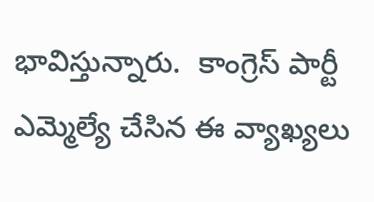భావిస్తున్నారు.  కాంగ్రెస్ పార్టీ ఎమ్మెల్యే చేసిన ఈ వ్యాఖ్యలు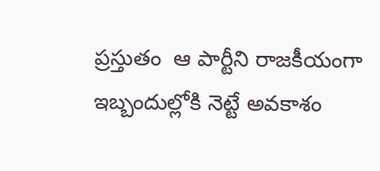ప్రస్తుతం  ఆ పార్టీని రాజకీయంగా  ఇబ్బందుల్లోకి నెట్టే అవకాశం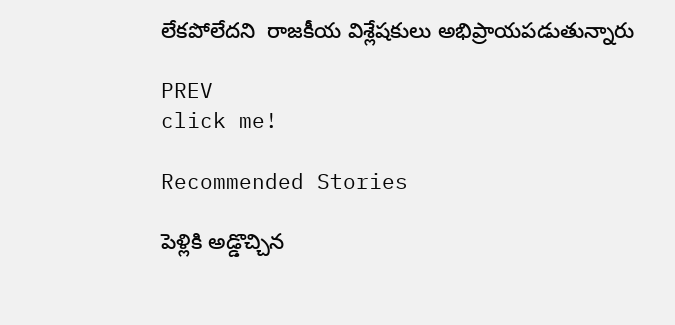లేకపోలేదని  రాజకీయ విశ్లేషకులు అభిప్రాయపడుతున్నారు

PREV
click me!

Recommended Stories

పెళ్లికి అడ్డొచ్చిన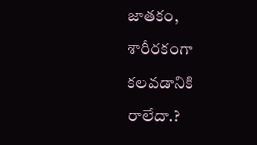జాత‌కం, శారీర‌కంగా క‌ల‌వ‌డానికి రాలేదా.?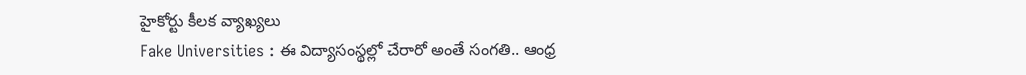హైకోర్టు కీల‌క వ్యాఖ్య‌లు
Fake Universities : ఈ విద్యాసంస్థల్లో చేరారో అంతే సంగతి.. ఆంధ్ర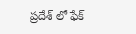ప్రదేశ్ లో ఫేక్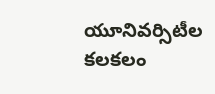యూనివర్సిటీల కలకలం